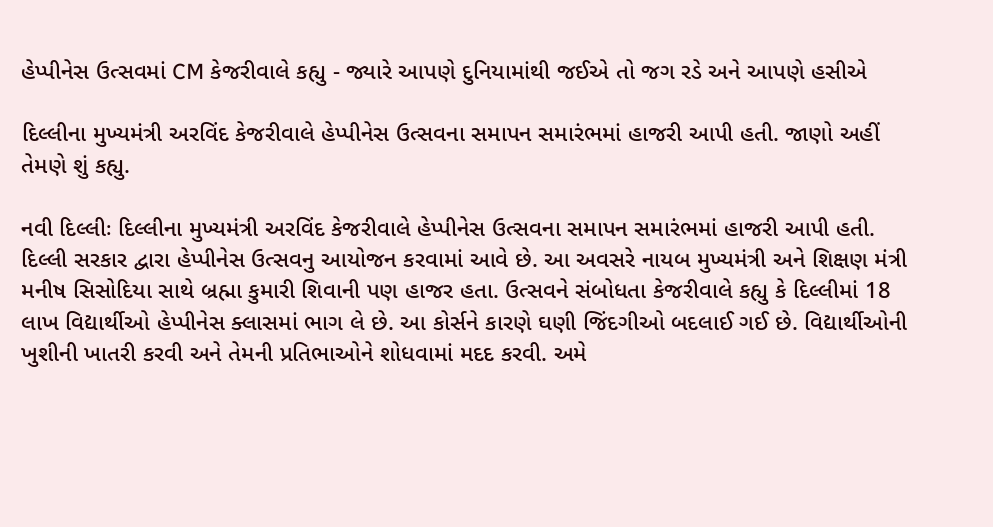હેપ્પીનેસ ઉત્સવમાં CM કેજરીવાલે કહ્યુ - જ્યારે આપણે દુનિયામાંથી જઈએ તો જગ રડે અને આપણે હસીએ

દિલ્લીના મુખ્યમંત્રી અરવિંદ કેજરીવાલે હેપ્પીનેસ ઉત્સવના સમાપન સમારંભમાં હાજરી આપી હતી. જાણો અહીં તેમણે શું કહ્યુ.

નવી દિલ્લીઃ દિલ્લીના મુખ્યમંત્રી અરવિંદ કેજરીવાલે હેપ્પીનેસ ઉત્સવના સમાપન સમારંભમાં હાજરી આપી હતી. દિલ્લી સરકાર દ્વારા હેપ્પીનેસ ઉત્સવનુ આયોજન કરવામાં આવે છે. આ અવસરે નાયબ મુખ્યમંત્રી અને શિક્ષણ મંત્રી મનીષ સિસોદિયા સાથે બ્રહ્મા કુમારી શિવાની પણ હાજર હતા. ઉત્સવને સંબોધતા કેજરીવાલે કહ્યુ કે દિલ્લીમાં 18 લાખ વિદ્યાર્થીઓ હેપ્પીનેસ ક્લાસમાં ભાગ લે છે. આ કોર્સને કારણે ઘણી જિંદગીઓ બદલાઈ ગઈ છે. વિદ્યાર્થીઓની ખુશીની ખાતરી કરવી અને તેમની પ્રતિભાઓને શોધવામાં મદદ કરવી. અમે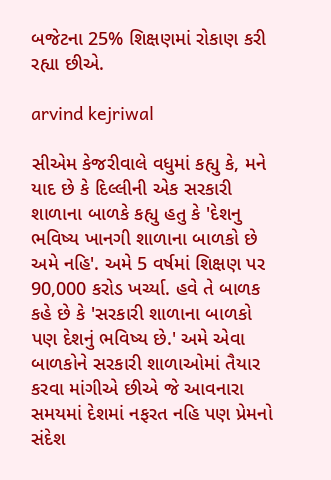બજેટના 25% શિક્ષણમાં રોકાણ કરી રહ્યા છીએ.

arvind kejriwal

સીએમ કેજરીવાલે વધુમાં કહ્યુ કે, મને યાદ છે કે દિલ્લીની એક સરકારી શાળાના બાળકે કહ્યુ હતુ કે 'દેશનુ ભવિષ્ય ખાનગી શાળાના બાળકો છે અમે નહિ'. અમે 5 વર્ષમાં શિક્ષણ પર 90,000 કરોડ ખર્ચ્યા. હવે તે બાળક કહે છે કે 'સરકારી શાળાના બાળકો પણ દેશનું ભવિષ્ય છે.' અમે એવા બાળકોને સરકારી શાળાઓમાં તૈયાર કરવા માંગીએ છીએ જે આવનારા સમયમાં દેશમાં નફરત નહિ પણ પ્રેમનો સંદેશ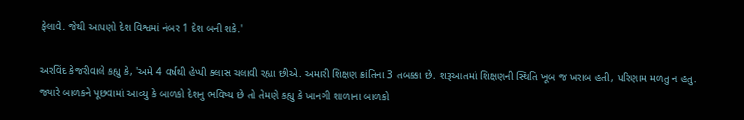ફેલાવે. જેથી આપણો દેશ વિશ્વમાં નંબર 1 દેશ બની શકે.'

અરવિંદ કેજરીવાલે કહ્યુ કે, 'અમે 4 વર્ષથી હેપ્પી ક્લાસ ચલાવી રહ્યા છીએ. અમારી શિક્ષણ ક્રાંતિના 3 તબક્કા છે. શરૂઆતમાં શિક્ષણની સ્થિતિ ખૂબ જ ખરાબ હતી, પરિણામ મળતુ ન હતુ. જ્યારે બાળકને પૂછવામાં આવ્યુ કે બાળકો દેશનુ ભવિષ્ય છે તો તેમણે કહ્યુ કે ખાનગી શાળાના બાળકો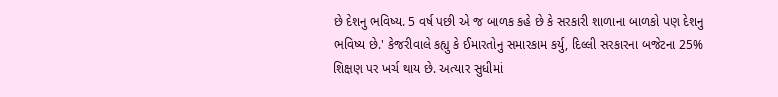છે દેશનુ ભવિષ્ય. 5 વર્ષ પછી એ જ બાળક કહે છે કે સરકારી શાળાના બાળકો પણ દેશનુ ભવિષ્ય છે.' કેજરીવાલે કહ્યુ કે ઈમારતોનુ સમારકામ કર્યુ, દિલ્લી સરકારના બજેટના 25% શિક્ષણ પર ખર્ચ થાય છે. અત્યાર સુધીમાં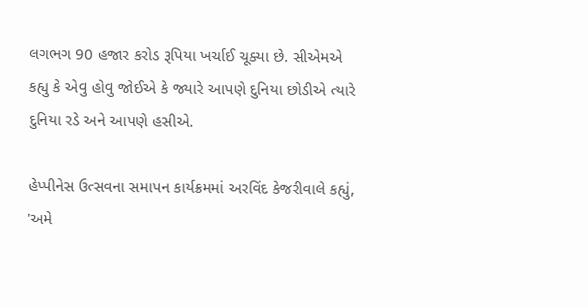લગભગ 90 હજાર કરોડ રૂપિયા ખર્ચાઈ ચૂક્યા છે. સીએમએ કહ્યુ કે એવુ હોવુ જોઈએ કે જ્યારે આપણે દુનિયા છોડીએ ત્યારે દુનિયા રડે અને આપણે હસીએ.

હેપ્પીનેસ ઉત્સવના સમાપન કાર્યક્રમમાં અરવિંદ કેજરીવાલે કહ્યું, 'અમે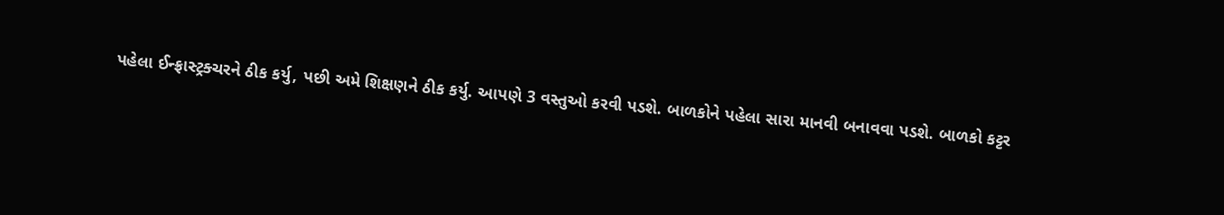પહેલા ઈન્ફ્રાસ્ટ્રક્ચરને ઠીક કર્યુ, પછી અમે શિક્ષણને ઠીક કર્યુ. આપણે 3 વસ્તુઓ કરવી પડશે. બાળકોને પહેલા સારા માનવી બનાવવા પડશે. બાળકો કટ્ટર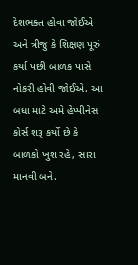દેશભક્ત હોવા જોઈએ અને ત્રીજુ કે શિક્ષણ પૂરું કર્યા પછી બાળક પાસે નોકરી હોવી જોઈએ. આ બધા માટે અમે હેપ્પીનેસ કોર્સ શરૂ કર્યો છે કે બાળકો ખુશ રહે, સારા માનવી બને.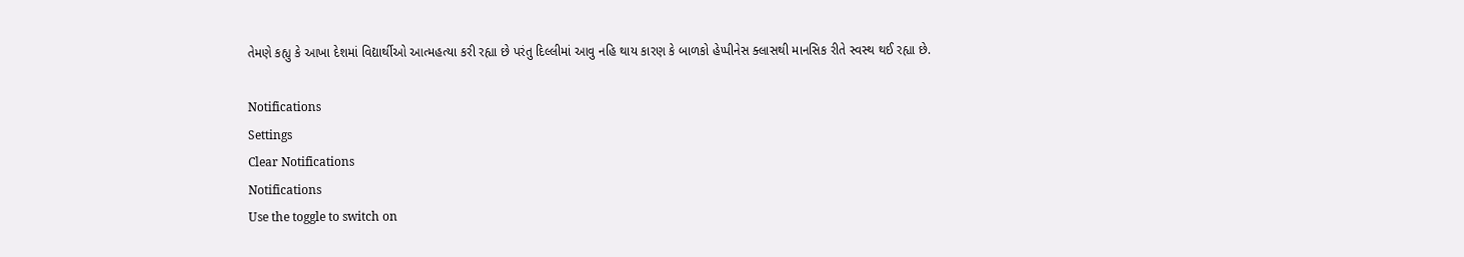તેમણે કહ્યુ કે આખા દેશમાં વિદ્યાર્થીઓ આત્મહત્યા કરી રહ્યા છે પરંતુ દિલ્લીમાં આવુ નહિ થાય કારણ કે બાળકો હેપ્પીનેસ ક્લાસથી માનસિક રીતે સ્વસ્થ થઈ રહ્યા છે.

Notifications
Settings
Clear Notifications
Notifications
Use the toggle to switch on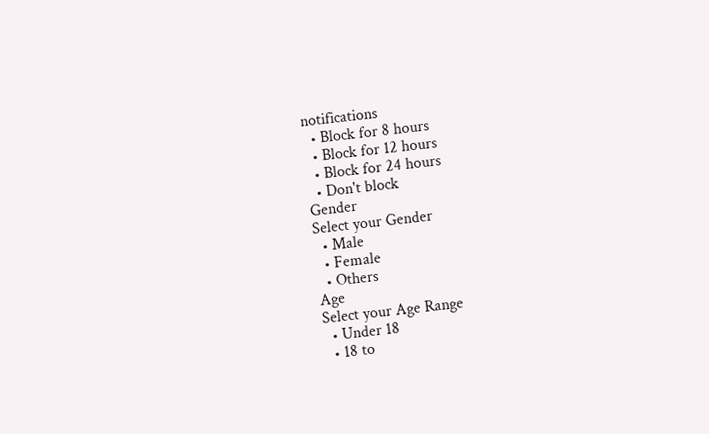notifications
  • Block for 8 hours
  • Block for 12 hours
  • Block for 24 hours
  • Don't block
Gender
Select your Gender
  • Male
  • Female
  • Others
Age
Select your Age Range
  • Under 18
  • 18 to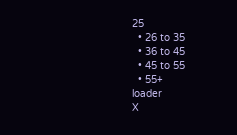25
  • 26 to 35
  • 36 to 45
  • 45 to 55
  • 55+
loader
X